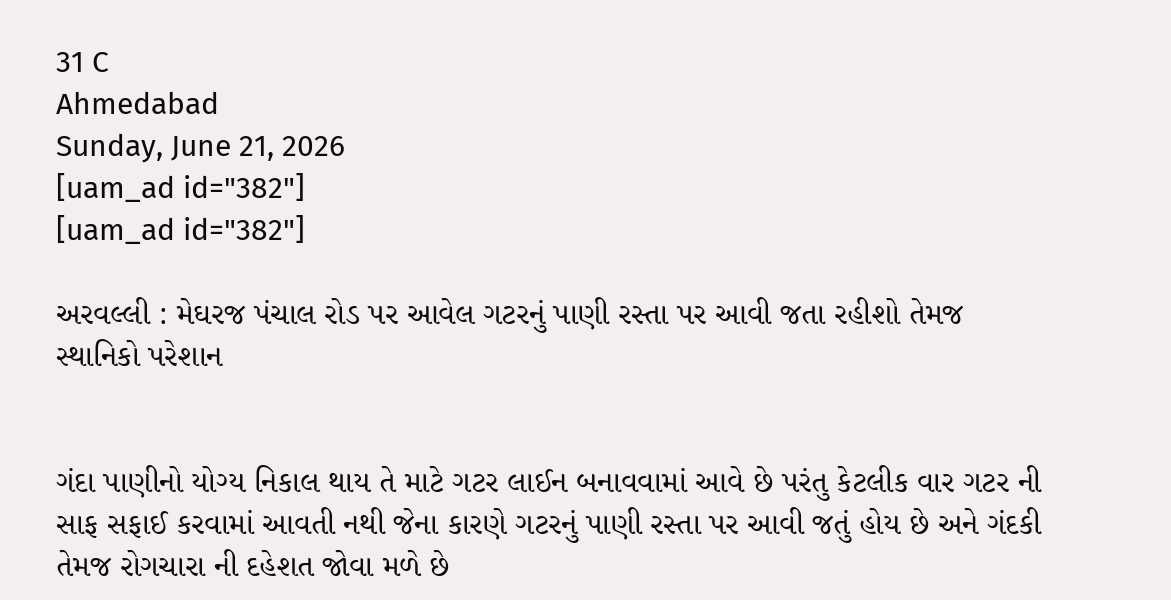31 C
Ahmedabad
Sunday, June 21, 2026
[uam_ad id="382"]
[uam_ad id="382"]

અરવલ્લી : મેઘરજ પંચાલ રોડ પર આવેલ ગટરનું પાણી રસ્તા પર આવી જતા રહીશો તેમજ સ્થાનિકો પરેશાન


ગંદા પાણીનો યોગ્ય નિકાલ થાય તે માટે ગટર લાઈન બનાવવામાં આવે છે પરંતુ કેટલીક વાર ગટર ની સાફ સફાઈ કરવામાં આવતી નથી જેના કારણે ગટરનું પાણી રસ્તા પર આવી જતું હોય છે અને ગંદકી તેમજ રોગચારા ની દહેશત જોવા મળે છે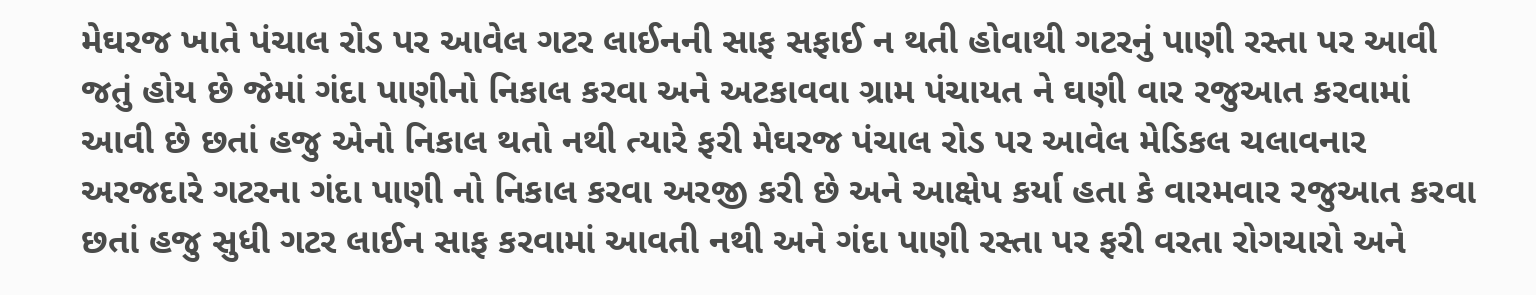મેઘરજ ખાતે પંચાલ રોડ પર આવેલ ગટર લાઈનની સાફ સફાઈ ન થતી હોવાથી ગટરનું પાણી રસ્તા પર આવી જતું હોય છે જેમાં ગંદા પાણીનો નિકાલ કરવા અને અટકાવવા ગ્રામ પંચાયત ને ઘણી વાર રજુઆત કરવામાં આવી છે છતાં હજુ એનો નિકાલ થતો નથી ત્યારે ફરી મેઘરજ પંચાલ રોડ પર આવેલ મેડિકલ ચલાવનાર અરજદારે ગટરના ગંદા પાણી નો નિકાલ કરવા અરજી કરી છે અને આક્ષેપ કર્યા હતા કે વારમવાર રજુઆત કરવા છતાં હજુ સુધી ગટર લાઈન સાફ કરવામાં આવતી નથી અને ગંદા પાણી રસ્તા પર ફરી વરતા રોગચારો અને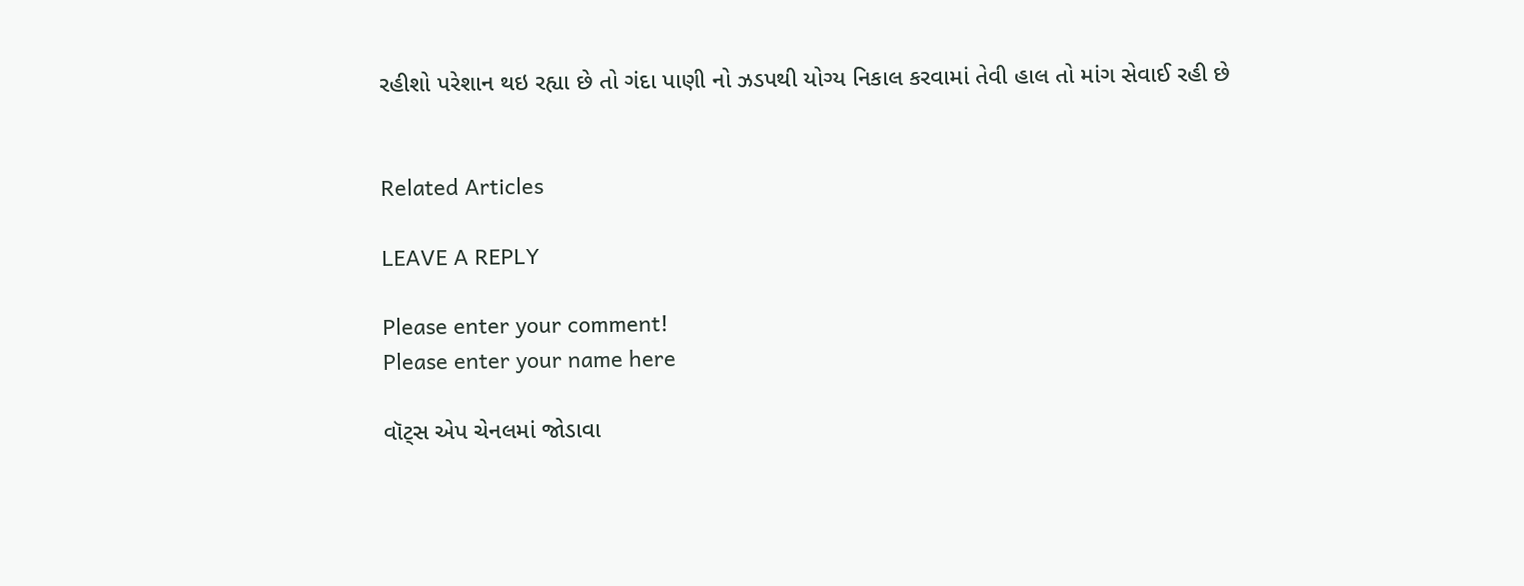રહીશો પરેશાન થઇ રહ્યા છે તો ગંદા પાણી નો ઝડપથી યોગ્ય નિકાલ કરવામાં તેવી હાલ તો માંગ સેવાઈ રહી છે


Related Articles

LEAVE A REPLY

Please enter your comment!
Please enter your name here

વૉટ્સ એપ ચેનલમાં જોડાવા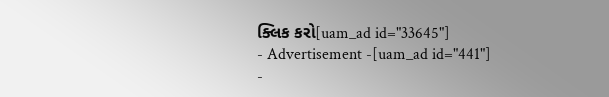ક્લિક કરો[uam_ad id="33645"]
- Advertisement -[uam_ad id="441"]
-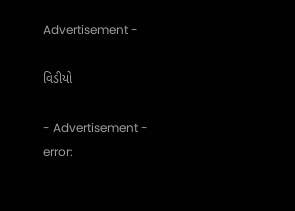Advertisement -

વિડીયો

- Advertisement -
error: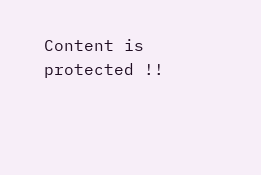Content is protected !!